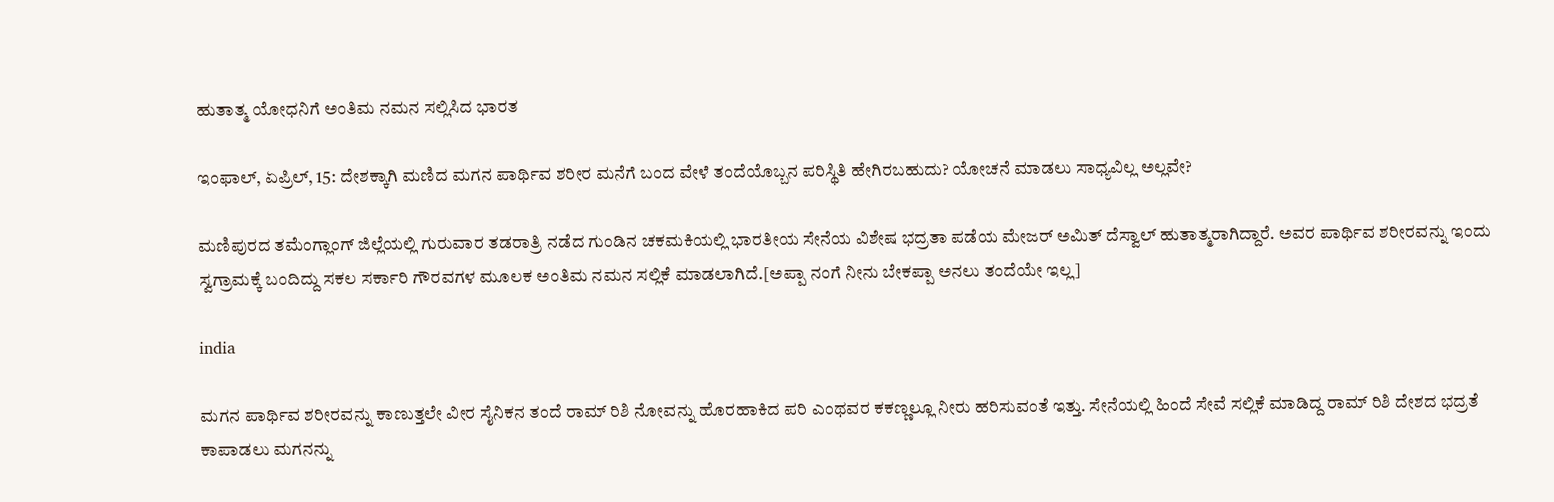ಹುತಾತ್ಮ ಯೋಧನಿಗೆ ಅಂತಿಮ ನಮನ ಸಲ್ಲಿಸಿದ ಭಾರತ

ಇಂಫಾಲ್, ಏಪ್ರಿಲ್, 15: ದೇಶಕ್ಕಾಗಿ ಮಣಿದ ಮಗನ ಪಾರ್ಥಿವ ಶರೀರ ಮನೆಗೆ ಬಂದ ವೇಳೆ ತಂದೆಯೊಬ್ಬನ ಪರಿಸ್ಥಿತಿ ಹೇಗಿರಬಹುದು? ಯೋಚನೆ ಮಾಡಲು ಸಾಧ್ಯವಿಲ್ಲ ಅಲ್ಲವೇ?

ಮಣಿಪುರದ ತಮೆಂಗ್ಲಾಂಗ್‌ ಜಿಲ್ಲೆಯಲ್ಲಿ ಗುರುವಾರ ತಡರಾತ್ರಿ ನಡೆದ ಗುಂಡಿನ ಚಕಮಕಿಯಲ್ಲಿ ಭಾರತೀಯ ಸೇನೆಯ ವಿಶೇಷ ಭದ್ರತಾ ಪಡೆಯ ಮೇಜರ್‌ ಅಮಿತ್‌ ದೆಸ್ವಾಲ್‌ ಹುತಾತ್ಮರಾಗಿದ್ದಾರೆ. ಅವರ ಪಾರ್ಥಿವ ಶರೀರವನ್ನು ಇಂದು ಸ್ವಗ್ರಾಮಕ್ಕೆ ಬಂದಿದ್ದು ಸಕಲ ಸರ್ಕಾರಿ ಗೌರವಗಳ ಮೂಲಕ ಅಂತಿಮ ನಮನ ಸಲ್ಲಿಕೆ ಮಾಡಲಾಗಿದೆ.[ಅಪ್ಪಾ ನಂಗೆ ನೀನು ಬೇಕಪ್ಪಾ ಅನಲು ತಂದೆಯೇ ಇಲ್ಲ]

india

ಮಗನ ಪಾರ್ಥಿವ ಶರೀರವನ್ನು ಕಾಣುತ್ತಲೇ ವೀರ ಸೈನಿಕನ ತಂದೆ ರಾಮ್ ರಿಶಿ ನೋವನ್ನು ಹೊರಹಾಕಿದ ಪರಿ ಎಂಥವರ ಕಕಣ್ಣಲ್ಲೂ ನೀರು ಹರಿಸುವಂತೆ ಇತ್ತು. ಸೇನೆಯಲ್ಲಿ ಹಿಂದೆ ಸೇವೆ ಸಲ್ಲಿಕೆ ಮಾಡಿದ್ದ ರಾಮ್ ರಿಶಿ ದೇಶದ ಭದ್ರತೆ ಕಾಪಾಡಲು ಮಗನನ್ನು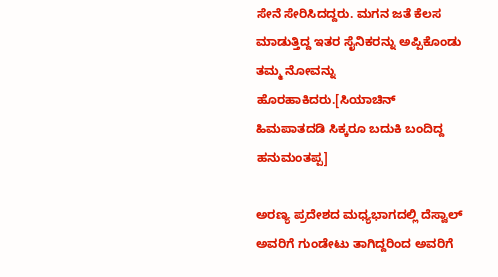ಸೇನೆ ಸೇರಿಸಿದದ್ದರು. ಮಗನ ಜತೆ ಕೆಲಸ ಮಾಡುತ್ತಿದ್ದ ಇತರ ಸೈನಿಕರನ್ನು ಅಪ್ಪಿಕೊಂಡು ತಮ್ಮ ನೋವನ್ನು ಹೊರಹಾಕಿದರು.[ಸಿಯಾಚಿನ್ ಹಿಮಪಾತದಡಿ ಸಿಕ್ಕರೂ ಬದುಕಿ ಬಂದಿದ್ದ ಹನುಮಂತಪ್ಪ]

ಅರಣ್ಯ ಪ್ರದೇಶದ ಮಧ್ಯಭಾಗದಲ್ಲಿ ದೆಸ್ವಾಲ್ ಅವರಿಗೆ ಗುಂಡೇಟು ತಾಗಿದ್ದರಿಂದ ಅವರಿಗೆ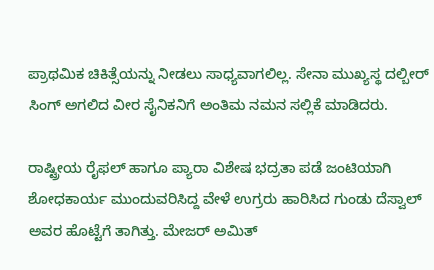ಪ್ರಾಥಮಿಕ ಚಿಕಿತ್ಸೆಯನ್ನು ನೀಡಲು ಸಾಧ್ಯವಾಗಲಿಲ್ಲ. ಸೇನಾ ಮುಖ್ಯಸ್ಥ ದಲ್ಬೀರ್ ಸಿಂಗ್ ಅಗಲಿದ ವೀರ ಸೈನಿಕನಿಗೆ ಅಂತಿಮ ನಮನ ಸಲ್ಲಿಕೆ ಮಾಡಿದರು.

ರಾಷ್ಟ್ರೀಯ ರೈಫಲ್ ಹಾಗೂ ಪ್ಯಾರಾ ವಿಶೇಷ ಭದ್ರತಾ ಪಡೆ ಜಂಟಿಯಾಗಿ ಶೋಧಕಾರ್ಯ ಮುಂದುವರಿಸಿದ್ದ ವೇಳೆ ಉಗ್ರರು ಹಾರಿಸಿದ ಗುಂಡು ದೆಸ್ವಾಲ್ ಅವರ ಹೊಟ್ಟೆಗೆ ತಾಗಿತ್ತು. ಮೇಜರ್‌ ಅಮಿತ್‌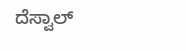ದೆಸ್ವಾಲ್‌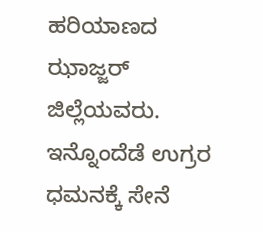ಹರಿಯಾಣದ ಝಾಜ್ಜರ್‌ ಜಿಲ್ಲೆಯವರು. ಇನ್ನೊಂದೆಡೆ ಉಗ್ರರ ಧಮನಕ್ಕೆ ಸೇನೆ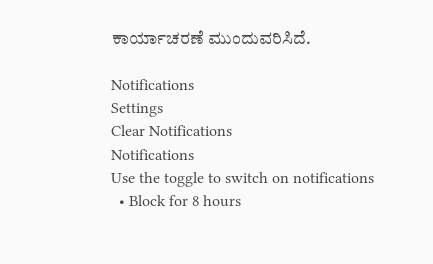ಕಾರ್ಯಾಚರಣೆ ಮುಂದುವರಿಸಿದೆ.

Notifications
Settings
Clear Notifications
Notifications
Use the toggle to switch on notifications
  • Block for 8 hours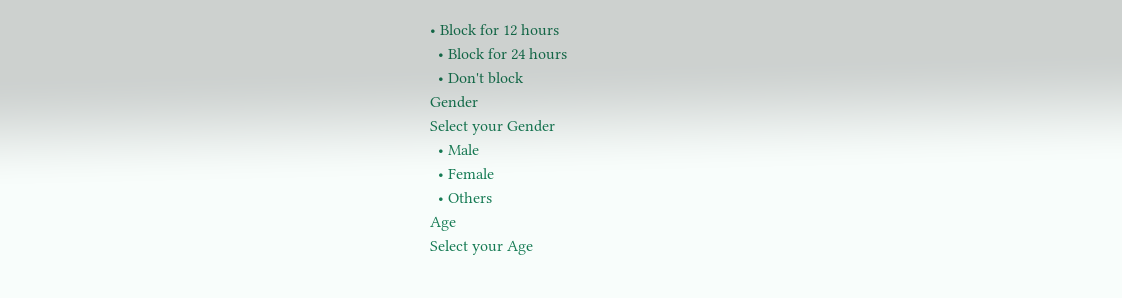• Block for 12 hours
  • Block for 24 hours
  • Don't block
Gender
Select your Gender
  • Male
  • Female
  • Others
Age
Select your Age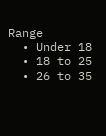Range
  • Under 18
  • 18 to 25
  • 26 to 35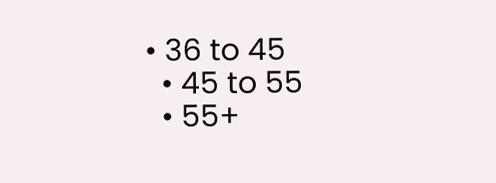• 36 to 45
  • 45 to 55
  • 55+